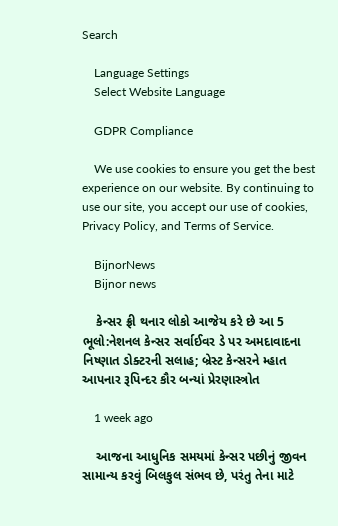Search

    Language Settings
    Select Website Language

    GDPR Compliance

    We use cookies to ensure you get the best experience on our website. By continuing to use our site, you accept our use of cookies, Privacy Policy, and Terms of Service.

    BijnorNews
    Bijnor news

    કેન્સર ફ્રી થનાર લોકો આજેય કરે છે આ 5 ભૂલો:નેશનલ કેન્સર સર્વાઈવર ડે પર અમદાવાદના નિષ્ણાત ડોક્ટરની સલાહ; બ્રેસ્ટ કેન્સરને મ્હાત આપનાર રૂપિન્દર કૌર બન્યાં પ્રેરણાસ્ત્રોત

    1 week ago

    આજના આધુનિક સમયમાં કેન્સર પછીનું જીવન સામાન્ય કરવું બિલકુલ સંભવ છે, પરંતુ તેના માટે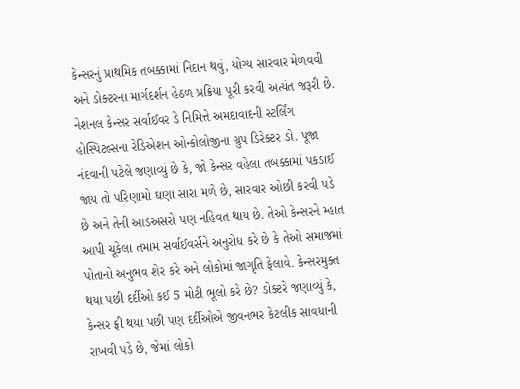કેન્સરનું પ્રાથમિક તબક્કામાં નિદાન થવું, યોગ્ય સારવાર મેળવવી અને ડોક્ટરના માર્ગદર્શન હેઠળ પ્રક્રિયા પૂરી કરવી અત્યંત જરૂરી છે. નેશનલ કેન્સર સર્વાઈવર ડે નિમિત્તે અમદાવાદની સ્ટર્લિંગ હોસ્પિટલ્સના રેડિએશન ઓન્કોલોજીના ગ્રુપ ડિરેક્ટર ડો. પૂજા નંદવાની પટેલે જણાવ્યું છે કે, જો કેન્સર વહેલા તબક્કામાં પકડાઈ જાય તો પરિણામો ઘણા સારા મળે છે, સારવાર ઓછી કરવી પડે છે અને તેની આડઅસરો પણ નહિવત થાય છે. તેઓ કેન્સરને મ્હાત આપી ચૂકેલા તમામ સર્વાઈવર્સને અનુરોધ કરે છે કે તેઓ સમાજમાં પોતાનો અનુભવ શેર કરે અને લોકોમાં જાગૃતિ ફેલાવે. કેન્સરમુક્ત થયા પછી દર્દીઓ કઈ 5 મોટી ભૂલો કરે છે? ડોક્ટરે જણાવ્યું કે, કેન્સર ફ્રી થયા પછી પણ દર્દીઓએ જીવનભર કેટલીક સાવધાની રાખવી પડે છે, જેમાં લોકો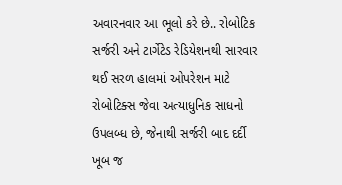અવારનવાર આ ભૂલો કરે છે.. રોબોટિક સર્જરી અને ટાર્ગેટેડ રેડિયેશનથી સારવાર થઈ સરળ હાલમાં ઓપરેશન માટે રોબોટિક્સ જેવા અત્યાધુનિક સાધનો ઉપલબ્ધ છે, જેનાથી સર્જરી બાદ દર્દી ખૂબ જ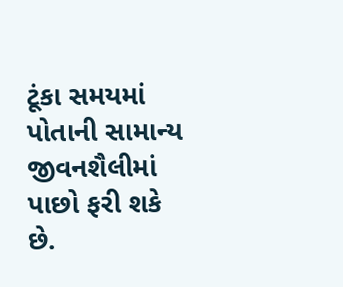ટૂંકા સમયમાં પોતાની સામાન્ય જીવનશૈલીમાં પાછો ફરી શકે છે.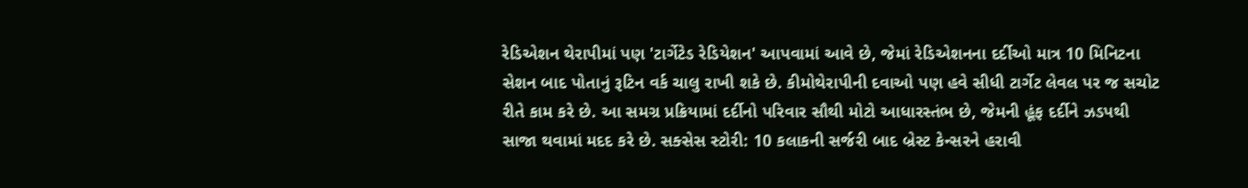રેડિએશન થેરાપીમાં પણ 'ટાર્ગેટેડ રેડિયેશન' આપવામાં આવે છે, જેમાં રેડિએશનના દર્દીઓ માત્ર 10 મિનિટના સેશન બાદ પોતાનું રૂટિન વર્ક ચાલુ રાખી શકે છે. કીમોથેરાપીની દવાઓ પણ હવે સીધી ટાર્ગેટ લેવલ પર જ સચોટ રીતે કામ કરે છે. આ સમગ્ર પ્રક્રિયામાં દર્દીનો પરિવાર સૌથી મોટો આધારસ્તંભ છે, જેમની હૂંફ દર્દીને ઝડપથી સાજા થવામાં મદદ કરે છે. સક્સેસ સ્ટોરી: 10 કલાકની સર્જરી બાદ બ્રેસ્ટ કેન્સરને હરાવી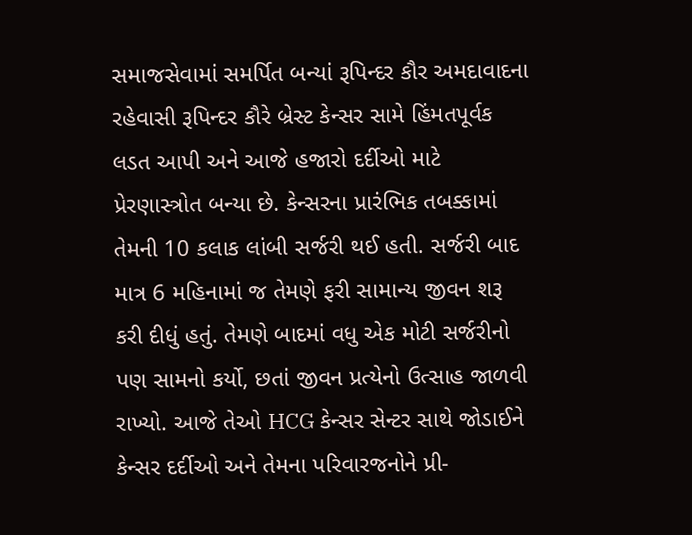સમાજસેવામાં સમર્પિત બન્યાં રૂપિન્દર કૌર અમદાવાદના રહેવાસી રૂપિન્દર કૌરે બ્રેસ્ટ કેન્સર સામે હિંમતપૂર્વક લડત આપી અને આજે હજારો દર્દીઓ માટે પ્રેરણાસ્ત્રોત બન્યા છે. કેન્સરના પ્રારંભિક તબક્કામાં તેમની 10 કલાક લાંબી સર્જરી થઈ હતી. સર્જરી બાદ માત્ર 6 મહિનામાં જ તેમણે ફરી સામાન્ય જીવન શરૂ કરી દીધું હતું. તેમણે બાદમાં વધુ એક મોટી સર્જરીનો પણ સામનો કર્યો, છતાં જીવન પ્રત્યેનો ઉત્સાહ જાળવી રાખ્યો. આજે તેઓ HCG કેન્સર સેન્ટર સાથે જોડાઈને કેન્સર દર્દીઓ અને તેમના પરિવારજનોને પ્રી-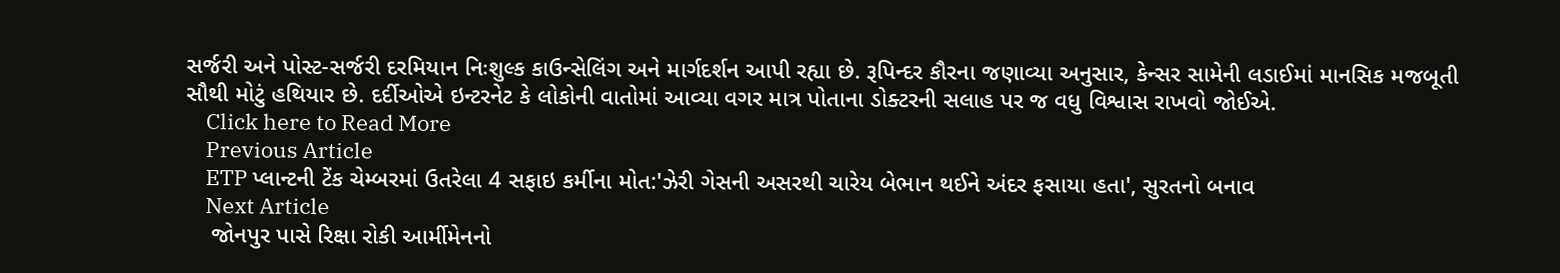સર્જરી અને પોસ્ટ-સર્જરી દરમિયાન નિઃશુલ્ક કાઉન્સેલિંગ અને માર્ગદર્શન આપી રહ્યા છે. રૂપિન્દર કૌરના જણાવ્યા અનુસાર, કેન્સર સામેની લડાઈમાં માનસિક મજબૂતી સૌથી મોટું હથિયાર છે. દર્દીઓએ ઇન્ટરનેટ કે લોકોની વાતોમાં આવ્યા વગર માત્ર પોતાના ડોક્ટરની સલાહ પર જ વધુ વિશ્વાસ રાખવો જોઈએ.
    Click here to Read More
    Previous Article
    ETP પ્લાન્ટની ટેંક ચેમ્બરમાં ઉતરેલા 4 સફાઇ કર્મીના મોત:'ઝેરી ગેસની અસરથી ચારેય બેભાન થઈને અંદર ફસાયા હતા', સુરતનો બનાવ
    Next Article
    જોનપુર પાસે રિક્ષા રોકી આર્મીમેનનો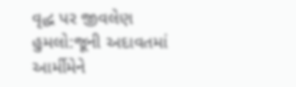વૃદ્ધ પર જીવલેણ હુમલો:જૂની અદાવતમાં આર્મીમેને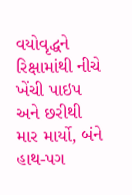વયોવૃદ્ધને રિક્ષામાંથી નીચે ખેંચી પાઇપ અને છરીથી માર માર્યો, બંને હાથ-પગ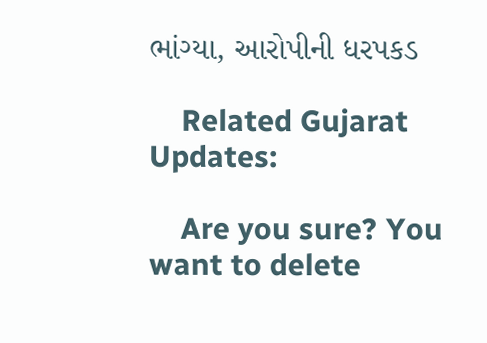ભાંગ્યા, આરોપીની ધરપકડ

    Related Gujarat Updates:

    Are you sure? You want to delete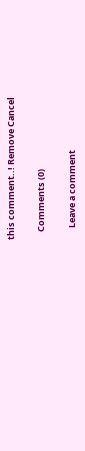this comment..! Remove Cancel

    Comments (0)

      Leave a comment